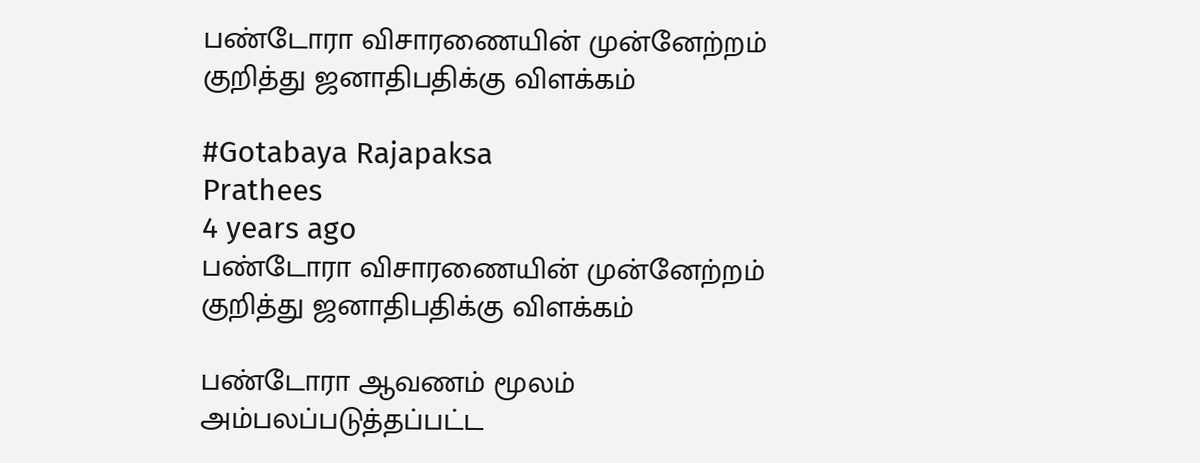பண்டோரா விசாரணையின் முன்னேற்றம் குறித்து ஜனாதிபதிக்கு விளக்கம்

#Gotabaya Rajapaksa
Prathees
4 years ago
பண்டோரா விசாரணையின் முன்னேற்றம் குறித்து ஜனாதிபதிக்கு விளக்கம்

பண்டோரா ஆவணம் மூலம் அம்பலப்படுத்தப்பட்ட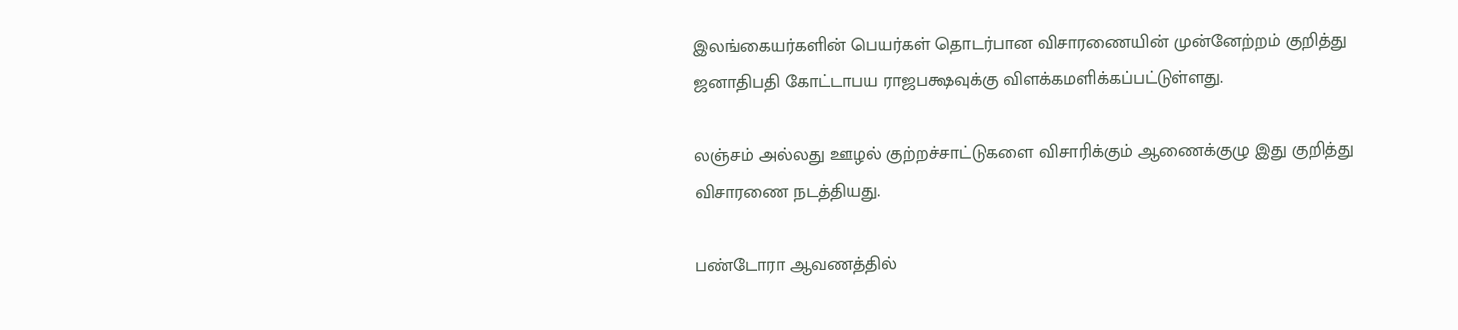இலங்கையர்களின் பெயர்கள் தொடர்பான விசாரணையின் முன்னேற்றம் குறித்து ஜனாதிபதி கோட்டாபய ராஜபக்ஷவுக்கு விளக்கமளிக்கப்பட்டுள்ளது.

லஞ்சம் அல்லது ஊழல் குற்றச்சாட்டுகளை விசாரிக்கும் ஆணைக்குழு இது குறித்து விசாரணை நடத்தியது.

பண்டோரா ஆவணத்தில்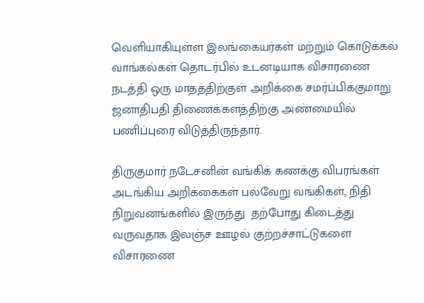வெளியாகியுள்ள இலங்கையர்கள் மற்றும் கொடுக்கல் வாங்கல்கள் தொடர்பில் உடனடியாக விசாரணை நடத்தி ஒரு மாதத்திற்குள் அறிக்கை சமர்ப்பிக்குமாறு ஜனாதிபதி திணைக்களத்திற்கு அண்மையில் பணிப்புரை விடுத்திருந்தார்.

திருகுமார் நடேசனின் வங்கிக் கணக்கு விபரங்கள் அடங்கிய அறிக்கைகள் பல்வேறு வங்கிகள், நிதி நிறுவனங்களில் இருந்து  தற்போது கிடைத்து வருவதாக இலஞ்ச ஊழல் குற்றச்சாட்டுகளை விசாரணை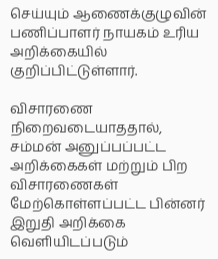செய்யும் ஆணைக்குழுவின் பணிப்பாளர் நாயகம் உரிய அறிக்கையில் குறிப்பிட்டுள்ளார்.

விசாரணை நிறைவடையாததால், சம்மன் அனுப்பப்பட்ட அறிக்கைகள் மற்றும் பிற விசாரணைகள் மேற்கொள்ளப்பட்ட பின்னர் இறுதி அறிக்கை வெளியிடப்படும்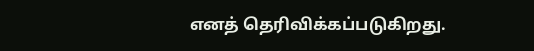எனத் தெரிவிக்கப்படுகிறது.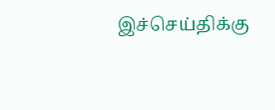இச்செய்திக்கு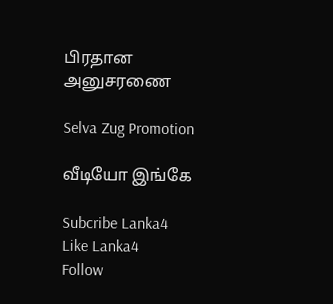பிரதான அனுசரணை

Selva Zug Promotion

வீடியோ இங்கே

Subcribe Lanka4
Like Lanka4
Follow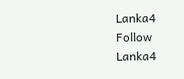Lanka4
Follow Lanka4